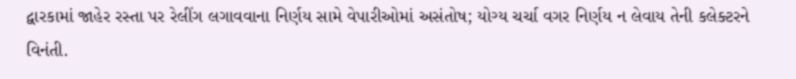દ્વારકામાં જાહેર રસ્તા પર રેલીંગ લગાવવાના નિર્ણય સામે વેપારીઓમાં અસંતોષ; યોગ્ય ચર્ચા વગર નિર્ણય ન લેવાય તેની કલેક્ટરને વિનંતી.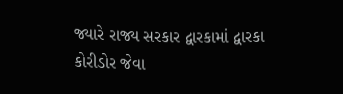જ્યારે રાજ્ય સરકાર દ્વારકામાં દ્વારકા કોરીડોર જેવા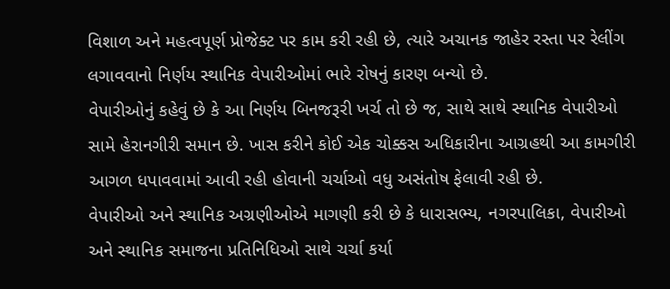વિશાળ અને મહત્વપૂર્ણ પ્રોજેક્ટ પર કામ કરી રહી છે, ત્યારે અચાનક જાહેર રસ્તા પર રેલીંગ લગાવવાનો નિર્ણય સ્થાનિક વેપારીઓમાં ભારે રોષનું કારણ બન્યો છે.
વેપારીઓનું કહેવું છે કે આ નિર્ણય બિનજરૂરી ખર્ચ તો છે જ, સાથે સાથે સ્થાનિક વેપારીઓ સામે હેરાનગીરી સમાન છે. ખાસ કરીને કોઈ એક ચોક્કસ અધિકારીના આગ્રહથી આ કામગીરી આગળ ધપાવવામાં આવી રહી હોવાની ચર્ચાઓ વધુ અસંતોષ ફેલાવી રહી છે.
વેપારીઓ અને સ્થાનિક અગ્રણીઓએ માગણી કરી છે કે ધારાસભ્ય, નગરપાલિકા, વેપારીઓ અને સ્થાનિક સમાજના પ્રતિનિધિઓ સાથે ચર્ચા કર્યા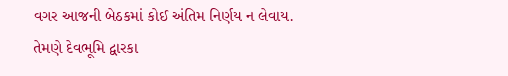વગર આજની બેઠકમાં કોઈ અંતિમ નિર્ણય ન લેવાય.
તેમણે દેવભૂમિ દ્વારકા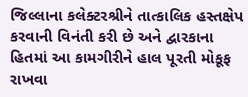જિલ્લાના કલેક્ટરશ્રીને તાત્કાલિક હસ્તક્ષેપ કરવાની વિનંતી કરી છે અને દ્વારકાના હિતમાં આ કામગીરીને હાલ પૂરતી મોકૂફ રાખવા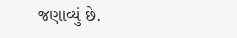જણાવ્યું છે.